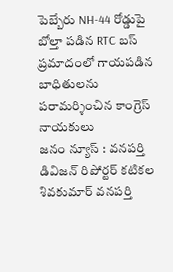పెబ్బేరు NH-44 రోడ్డుపై బోల్తా పడిన RTC బస్ ప్రమాదంలో గాయపడిన బాధితులను పరామర్శించిన కాంగ్రెస్ నాయకులు
జనం న్యూస్ : వనపర్తి డివిజన్ రిపోర్టర్ కటికల శివకుమార్ వనపర్తి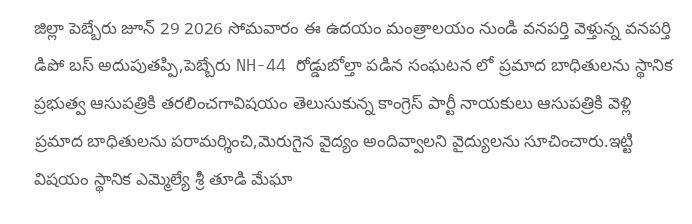జిల్లా పెబ్బేరు జూన్ 29 2026 సోమవారం ఈ ఉదయం మంత్రాలయం నుండి వనపర్తి వెళ్తున్న వనపర్తి డిపో బస్ అదుపుతప్పి,పెబ్బేరు NH-44 రోడ్డుబోల్తా పడిన సంఘటన లో ప్రమాద బాధితులను స్థానిక ప్రభుత్వ ఆసుపత్రికి తరలించగావిషయం తెలుసుకున్న కాంగ్రెస్ పార్టీ నాయకులు ఆసుపత్రికి వెళ్లి ప్రమాద బాధితులను పరామర్శించి,మెరుగైన వైద్యం అందివ్వాలని వైద్యులను సూచించారు.ఇట్టి విషయం స్థానిక ఎమ్మెల్యే శ్రీ తూడి మేఘా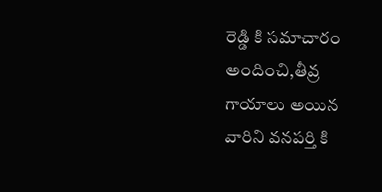రెడ్డి కి సమాచారం అందించి,తీవ్ర గాయాలు అయిన వారిని వనపర్తి కి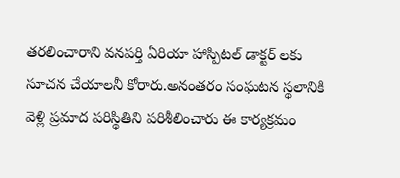తరలించారాని వనపర్తి ఏరియా హాస్పిటల్ డాక్టర్ లకు సూచన చేయాలనీ కోరారు.అనంతరం సంఘటన స్థలానికి వెళ్లి ప్రమాద పరిస్థితిని పరిశీలించారు ఈ కార్యక్రమం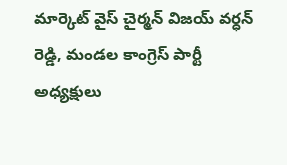మార్కెట్ వైస్ చైర్మన్ విజయ్ వర్ధన్ రెడ్డి, మండల కాంగ్రెస్ పార్టీ అధ్యక్షులు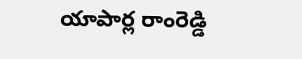యాపార్ల రాంరెడ్డి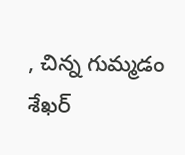, చిన్న గుమ్మడం శేఖర్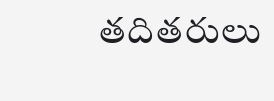తదితరులు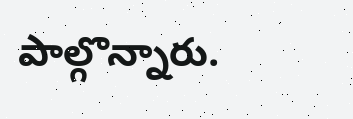పాల్గొన్నారు.